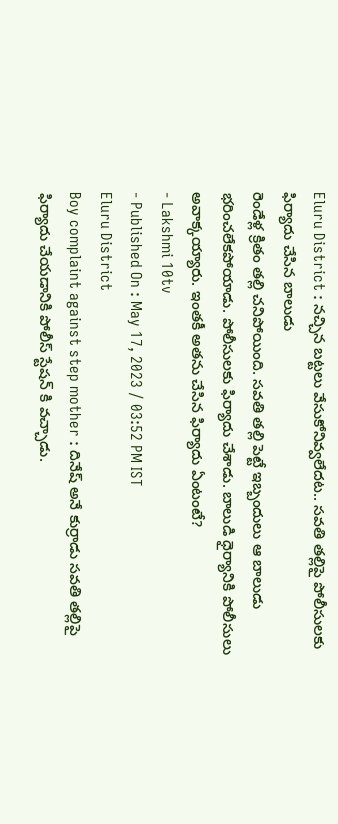Eluru District : నచ్చిన బట్టలు వేసుకోనివ్వలేదట.. సవతి తల్లిపై పోలీసులకు ఫిర్యాదు చేసిన బాలుడు
రెండేళ్ల క్రితం తల్లి చనిపోయింది. సవతి తల్లి పెట్టే ఇబ్బందులు ఆ బాలుడు భరించలేకపోయాడు. పోలీసులకు ఫిర్యాదు చేశాడు. బాలుడి ధైర్యానికి పోలీసులు అవాక్కయ్యారు. ఇంతకీ అతను చేసిన ఫిర్యాదు ఏంటంటే?
- Lakshmi 10tv
- Published On : May 17, 2023 / 03:52 PM IST
Eluru District
Boy complaint against step mother : దినేష్ అనే కుర్రాడు సవతి తల్లిపై ఫిర్యాదు చేయడానికి పోలీస్ స్టేషన్ కి వచ్చాడు.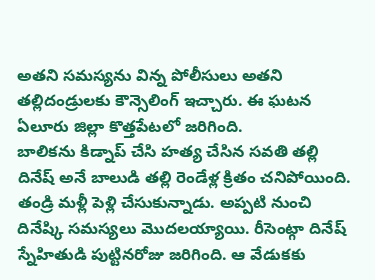అతని సమస్యను విన్న పోలీసులు అతని తల్లిదండ్రులకు కౌన్సెలింగ్ ఇచ్చారు. ఈ ఘటన ఏలూరు జిల్లా కొత్తపేటలో జరిగింది.
బాలికను కిడ్నాప్ చేసి హత్య చేసిన సవతి తల్లి
దినేష్ అనే బాలుడి తల్లి రెండేళ్ల క్రితం చనిపోయింది. తండ్రి మళ్లీ పెళ్లి చేసుకున్నాడు. అప్పటి నుంచి దినేష్కి సమస్యలు మొదలయ్యాయి. రీసెంట్గా దినేష్ స్నేహితుడి పుట్టినరోజు జరిగింది. ఆ వేడుకకు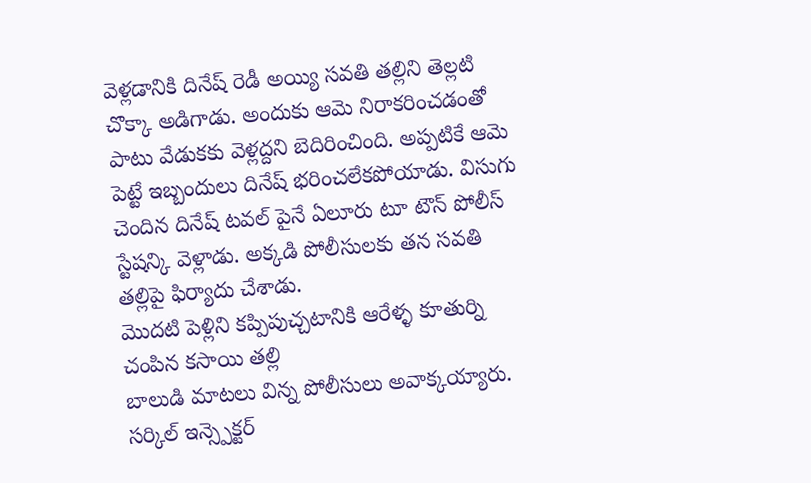వెళ్లడానికి దినేష్ రెడీ అయ్యి సవతి తల్లిని తెల్లటి చొక్కా అడిగాడు. అందుకు ఆమె నిరాకరించడంతో పాటు వేడుకకు వెళ్లద్దని బెదిరించింది. అప్పటికే ఆమె పెట్టే ఇబ్బందులు దినేష్ భరించలేకపోయాడు. విసుగు చెందిన దినేష్ టవల్ పైనే ఏలూరు టూ టౌన్ పోలీస్ స్టేషన్కి వెళ్లాడు. అక్కడి పోలీసులకు తన సవతి తల్లిపై ఫిర్యాదు చేశాడు.
మొదటి పెళ్లిని కప్పిపుచ్చటానికి ఆరేళ్ళ కూతుర్ని చంపిన కసాయి తల్లి
బాలుడి మాటలు విన్న పోలీసులు అవాక్కయ్యారు. సర్కిల్ ఇన్స్పెక్టర్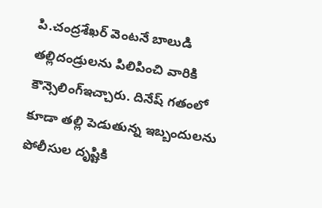పి.చంద్రశేఖర్ వెంటనే బాలుడి తల్లిదండ్రులను పిలిపించి వారికి కౌన్సెలింగ్ఇచ్చారు. దినేష్ గతంలో కూడా తల్లి పెడుతున్న ఇబ్బందులను పోలీసుల దృష్టికి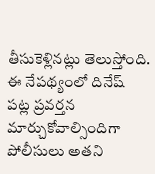తీసుకెళ్లినట్లు తెలుస్తోంది. ఈ నేపథ్యంలో దినేష్ పట్ల ప్రవర్తన మార్చుకోవాల్సిందిగా పోలీసులు అతని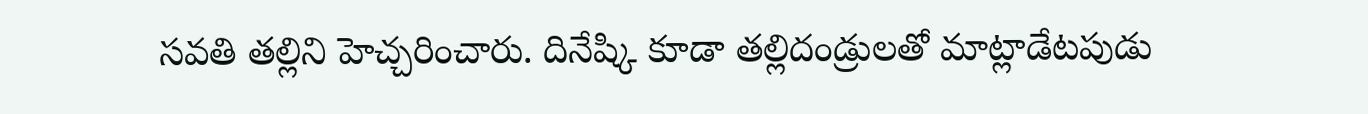సవతి తల్లిని హెచ్చరించారు. దినేష్కి కూడా తల్లిదండ్రులతో మాట్లాడేటపుడు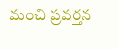మంచి ప్రవర్తన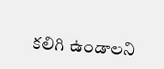కలిగి ఉండాలని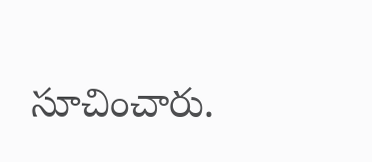సూచించారు.